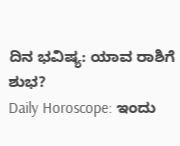ದಿನ ಭವಿಷ್ಯ: ಯಾವ ರಾಶಿಗೆ ಶುಭ?
Daily Horoscope: ಇಂದು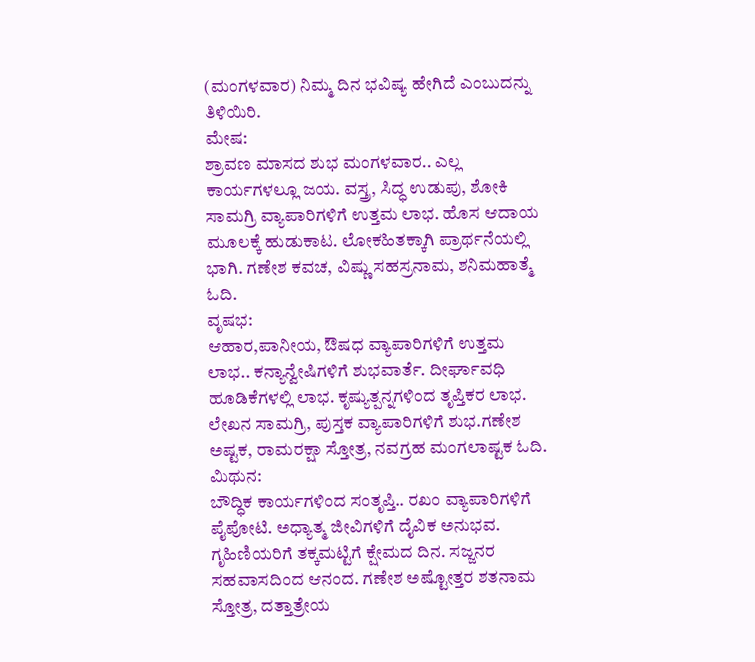(ಮಂಗಳವಾರ) ನಿಮ್ಮ ದಿನ ಭವಿಷ್ಯ ಹೇಗಿದೆ ಎಂಬುದನ್ನು ತಿಳಿಯಿರಿ.
ಮೇಷ:
ಶ್ರಾವಣ ಮಾಸದ ಶುಭ ಮಂಗಳವಾರ.. ಎಲ್ಲ ಕಾರ್ಯಗಳಲ್ಲೂ ಜಯ. ವಸ್ತ್ರ, ಸಿದ್ಧ ಉಡುಪು, ಶೋಕಿ ಸಾಮಗ್ರಿ ವ್ಯಾಪಾರಿಗಳಿಗೆ ಉತ್ತಮ ಲಾಭ. ಹೊಸ ಆದಾಯ ಮೂಲಕ್ಕೆ ಹುಡುಕಾಟ. ಲೋಕಹಿತಕ್ಕಾಗಿ ಪ್ರಾರ್ಥನೆಯಲ್ಲಿ ಭಾಗಿ. ಗಣೇಶ ಕವಚ, ವಿಷ್ಣು ಸಹಸ್ರನಾಮ, ಶನಿಮಹಾತ್ಮೆ ಓದಿ.
ವೃಷಭ:
ಆಹಾರ,ಪಾನೀಯ, ಔಷಧ ವ್ಯಾಪಾರಿಗಳಿಗೆ ಉತ್ತಮ ಲಾಭ.. ಕನ್ಯಾನ್ವೇಷಿಗಳಿಗೆ ಶುಭವಾರ್ತೆ. ದೀರ್ಘಾವಧಿ ಹೂಡಿಕೆಗಳಲ್ಲಿ ಲಾಭ. ಕೃಷ್ಯುತ್ಪನ್ನಗಳಿಂದ ತೃಪ್ತಿಕರ ಲಾಭ. ಲೇಖನ ಸಾಮಗ್ರಿ, ಪುಸ್ತಕ ವ್ಯಾಪಾರಿಗಳಿಗೆ ಶುಭ.ಗಣೇಶ ಅಷ್ಟಕ, ರಾಮರಕ್ಷಾ ಸ್ತೋತ್ರ, ನವಗ್ರಹ ಮಂಗಲಾಷ್ಟಕ ಓದಿ.
ಮಿಥುನ:
ಬೌದ್ಧಿಕ ಕಾರ್ಯಗಳಿಂದ ಸಂತೃಪ್ತಿ.. ರಖಂ ವ್ಯಾಪಾರಿಗಳಿಗೆ ಪೈಪೋಟಿ. ಅಧ್ಯಾತ್ಮ ಜೀವಿಗಳಿಗೆ ದೈವಿಕ ಅನುಭವ. ಗೃಹಿಣಿಯರಿಗೆ ತಕ್ಕಮಟ್ಟಿಗೆ ಕ್ಷೇಮದ ದಿನ. ಸಜ್ಜನರ ಸಹವಾಸದಿಂದ ಆನಂದ. ಗಣೇಶ ಅಷ್ಟೋತ್ತರ ಶತನಾಮ ಸ್ತೋತ್ರ, ದತ್ತಾತ್ರೇಯ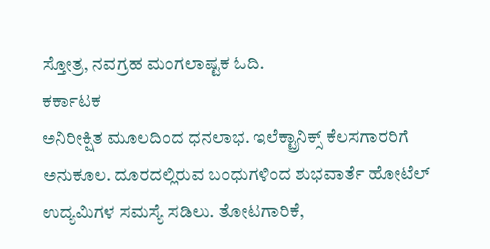ಸ್ತೋತ್ರ, ನವಗ್ರಹ ಮಂಗಲಾಷ್ಟಕ ಓದಿ.
ಕರ್ಕಾಟಕ
ಅನಿರೀಕ್ಷಿತ ಮೂಲದಿಂದ ಧನಲಾಭ. ಇಲೆಕ್ಟ್ರಾನಿಕ್ಸ್ ಕೆಲಸಗಾರರಿಗೆ ಅನುಕೂಲ. ದೂರದಲ್ಲಿರುವ ಬಂಧುಗಳಿಂದ ಶುಭವಾರ್ತೆ ಹೋಟೆಲ್ ಉದ್ಯಮಿಗಳ ಸಮಸ್ಯೆ ಸಡಿಲು. ತೋಟಗಾರಿಕೆ,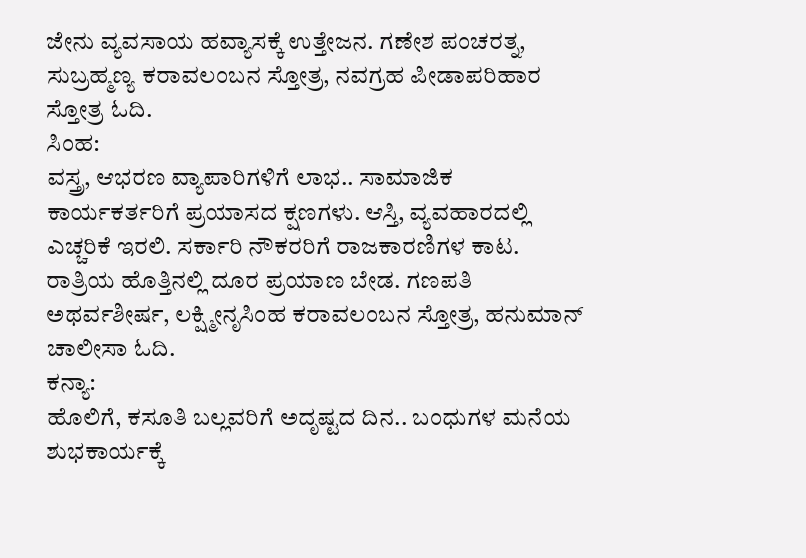ಜೇನು ವ್ಯವಸಾಯ ಹವ್ಯಾಸಕ್ಕೆ ಉತ್ತೇಜನ. ಗಣೇಶ ಪಂಚರತ್ನ, ಸುಬ್ರಹ್ಮಣ್ಯ ಕರಾವಲಂಬನ ಸ್ತೋತ್ರ, ನವಗ್ರಹ ಪೀಡಾಪರಿಹಾರ ಸ್ತೋತ್ರ ಓದಿ.
ಸಿಂಹ:
ವಸ್ತ್ರ, ಆಭರಣ ವ್ಯಾಪಾರಿಗಳಿಗೆ ಲಾಭ.. ಸಾಮಾಜಿಕ ಕಾರ್ಯಕರ್ತರಿಗೆ ಪ್ರಯಾಸದ ಕ್ಷಣಗಳು. ಆಸ್ತಿ, ವ್ಯವಹಾರದಲ್ಲಿ ಎಚ್ಚರಿಕೆ ಇರಲಿ. ಸರ್ಕಾರಿ ನೌಕರರಿಗೆ ರಾಜಕಾರಣಿಗಳ ಕಾಟ. ರಾತ್ರಿಯ ಹೊತ್ತಿನಲ್ಲಿ ದೂರ ಪ್ರಯಾಣ ಬೇಡ. ಗಣಪತಿ ಅಥರ್ವಶೀರ್ಷ, ಲಕ್ಷ್ಮೀನೃಸಿಂಹ ಕರಾವಲಂಬನ ಸ್ತೋತ್ರ, ಹನುಮಾನ್ ಚಾಲೀಸಾ ಓದಿ.
ಕನ್ಯಾ:
ಹೊಲಿಗೆ, ಕಸೂತಿ ಬಲ್ಲವರಿಗೆ ಅದೃಷ್ಟದ ದಿನ.. ಬಂಧುಗಳ ಮನೆಯ ಶುಭಕಾರ್ಯಕ್ಕೆ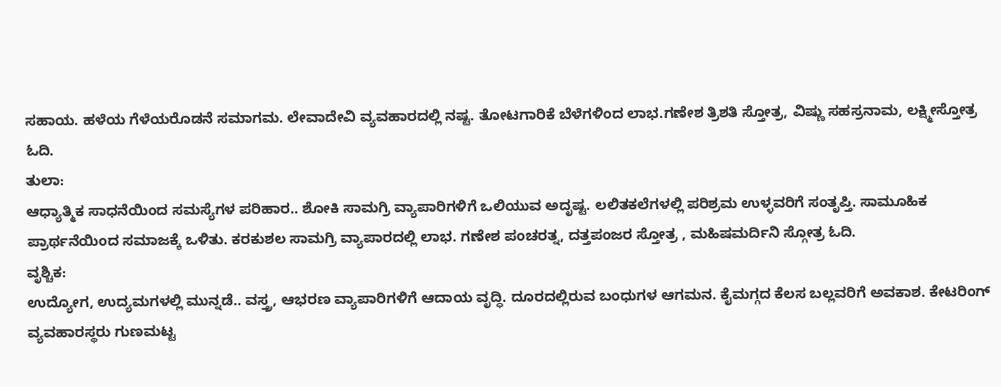ಸಹಾಯ. ಹಳೆಯ ಗೆಳೆಯರೊಡನೆ ಸಮಾಗಮ. ಲೇವಾದೇವಿ ವ್ಯವಹಾರದಲ್ಲಿ ನಷ್ಟ. ತೋಟಗಾರಿಕೆ ಬೆಳೆಗಳಿಂದ ಲಾಭ.ಗಣೇಶ ತ್ರಿಶತಿ ಸ್ತೋತ್ರ, ವಿಷ್ಣು ಸಹಸ್ರನಾಮ, ಲಕ್ಷ್ಮೀಸ್ತೋತ್ರ ಓದಿ.
ತುಲಾ:
ಆಧ್ಯಾತ್ಮಿಕ ಸಾಧನೆಯಿಂದ ಸಮಸ್ಯೆಗಳ ಪರಿಹಾರ.. ಶೋಕಿ ಸಾಮಗ್ರಿ ವ್ಯಾಪಾರಿಗಳಿಗೆ ಒಲಿಯುವ ಅದೃಷ್ಟ. ಲಲಿತಕಲೆಗಳಲ್ಲಿ ಪರಿಶ್ರಮ ಉಳ್ಳವರಿಗೆ ಸಂತೃಪ್ತಿ. ಸಾಮೂಹಿಕ ಪ್ರಾರ್ಥನೆಯಿಂದ ಸಮಾಜಕ್ಕೆ ಒಳಿತು. ಕರಕುಶಲ ಸಾಮಗ್ರಿ ವ್ಯಾಪಾರದಲ್ಲಿ ಲಾಭ. ಗಣೇಶ ಪಂಚರತ್ನ, ದತ್ತಪಂಜರ ಸ್ತೋತ್ರ , ಮಹಿಷಮರ್ದಿನಿ ಸ್ಗೋತ್ರ ಓದಿ.
ವೃಶ್ಚಿಕ:
ಉದ್ಯೋಗ, ಉದ್ಯಮಗಳಲ್ಲಿ ಮುನ್ನಡೆ.. ವಸ್ತ್ರ, ಆಭರಣ ವ್ಯಾಪಾರಿಗಳಿಗೆ ಆದಾಯ ವೃದ್ಧಿ. ದೂರದಲ್ಲಿರುವ ಬಂಧುಗಳ ಆಗಮನ. ಕೈಮಗ್ಗದ ಕೆಲಸ ಬಲ್ಲವರಿಗೆ ಅವಕಾಶ. ಕೇಟರಿಂಗ್ ವ್ಯವಹಾರಸ್ಥರು ಗುಣಮಟ್ಟ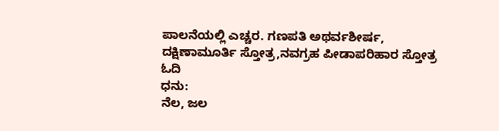ಪಾಲನೆಯಲ್ಲಿ ಎಚ್ಚರ. ಗಣಪತಿ ಅಥರ್ವಶೀರ್ಷ, ದಕ್ಷಿಣಾಮೂರ್ತಿ ಸ್ತೋತ್ರ,ನವಗ್ರಹ ಪೀಡಾಪರಿಹಾರ ಸ್ತೋತ್ರ ಓದಿ
ಧನು:
ನೆಲ, ಜಲ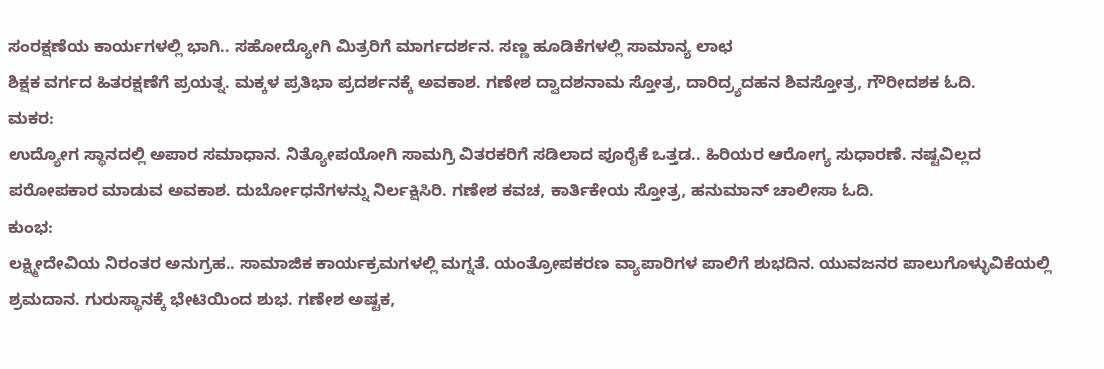ಸಂರಕ್ಷಣೆಯ ಕಾರ್ಯಗಳಲ್ಲಿ ಭಾಗಿ.. ಸಹೋದ್ಯೋಗಿ ಮಿತ್ರರಿಗೆ ಮಾರ್ಗದರ್ಶನ. ಸಣ್ಣ ಹೂಡಿಕೆಗಳಲ್ಲಿ ಸಾಮಾನ್ಯ ಲಾಛ
ಶಿಕ್ಷಕ ವರ್ಗದ ಹಿತರಕ್ಷಣೆಗೆ ಪ್ರಯತ್ನ. ಮಕ್ಕಳ ಪ್ರತಿಭಾ ಪ್ರದರ್ಶನಕ್ಕೆ ಅವಕಾಶ. ಗಣೇಶ ದ್ವಾದಶನಾಮ ಸ್ತೋತ್ರ, ದಾರಿದ್ರ್ಯದಹನ ಶಿವಸ್ತೋತ್ರ, ಗೌರೀದಶಕ ಓದಿ.
ಮಕರ:
ಉದ್ಯೋಗ ಸ್ಥಾನದಲ್ಲಿ ಅಪಾರ ಸಮಾಧಾನ. ನಿತ್ಯೋಪಯೋಗಿ ಸಾಮಗ್ರಿ ವಿತರಕರಿಗೆ ಸಡಿಲಾದ ಪೂರೈಕೆ ಒತ್ತಡ.. ಹಿರಿಯರ ಆರೋಗ್ಯ ಸುಧಾರಣೆ. ನಷ್ಟವಿಲ್ಲದ ಪರೋಪಕಾರ ಮಾಡುವ ಅವಕಾಶ. ದುರ್ಬೋಧನೆಗಳನ್ನು ನಿರ್ಲಕ್ಷಿಸಿರಿ. ಗಣೇಶ ಕವಚ, ಕಾರ್ತಿಕೇಯ ಸ್ತೋತ್ರ, ಹನುಮಾನ್ ಚಾಲೀಸಾ ಓದಿ.
ಕುಂಭ:
ಲಕ್ಷ್ಮೀದೇವಿಯ ನಿರಂತರ ಅನುಗ್ರಹ.. ಸಾಮಾಜಿಕ ಕಾರ್ಯಕ್ರಮಗಳಲ್ಲಿ ಮಗ್ನತೆ. ಯಂತ್ರೋಪಕರಣ ವ್ಯಾಪಾರಿಗಳ ಪಾಲಿಗೆ ಶುಭದಿನ. ಯುವಜನರ ಪಾಲುಗೊಳ್ಳುವಿಕೆಯಲ್ಲಿ ಶ್ರಮದಾನ. ಗುರುಸ್ಥಾನಕ್ಕೆ ಭೇಟಿಯಿಂದ ಶುಭ. ಗಣೇಶ ಅಷ್ಟಕ,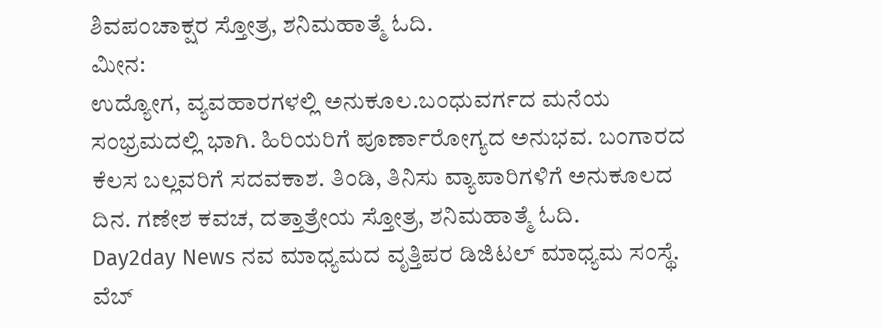ಶಿವಪಂಚಾಕ್ಷರ ಸ್ತೋತ್ರ, ಶನಿಮಹಾತ್ಮೆ ಓದಿ.
ಮೀನ:
ಉದ್ಯೋಗ, ವ್ಯವಹಾರಗಳಲ್ಲಿ ಅನುಕೂಲ.ಬಂಧುವರ್ಗದ ಮನೆಯ ಸಂಭ್ರಮದಲ್ಲಿ ಭಾಗಿ. ಹಿರಿಯರಿಗೆ ಪೂರ್ಣಾರೋಗ್ಯದ ಅನುಭವ. ಬಂಗಾರದ ಕೆಲಸ ಬಲ್ಲವರಿಗೆ ಸದವಕಾಶ. ತಿಂಡಿ, ತಿನಿಸು ವ್ಯಾಪಾರಿಗಳಿಗೆ ಅನುಕೂಲದ ದಿನ. ಗಣೇಶ ಕವಚ, ದತ್ತಾತ್ರೇಯ ಸ್ತೋತ್ರ, ಶನಿಮಹಾತ್ಮೆ ಓದಿ.
Day2day News ನವ ಮಾಧ್ಯಮದ ವೃತ್ತಿಪರ ಡಿಜಿಟಲ್ ಮಾಧ್ಯಮ ಸಂಸ್ಥೆ. ವೆಬ್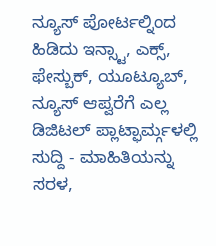ನ್ಯೂಸ್ ಪೋರ್ಟಲ್ನಿಂದ ಹಿಡಿದು ಇನ್ಸ್ಟಾ, ಎಕ್ಸ್, ಫೇಸ್ಬುಕ್, ಯೂಟ್ಯೂಬ್, ನ್ಯೂಸ್ ಆಪ್ವರೆಗೆ ಎಲ್ಲ ಡಿಜಿಟಲ್ ಪ್ಲಾಟ್ಫಾರ್ಮ್ಗಳಲ್ಲಿ ಸುದ್ದಿ - ಮಾಹಿತಿಯನ್ನು ಸರಳ,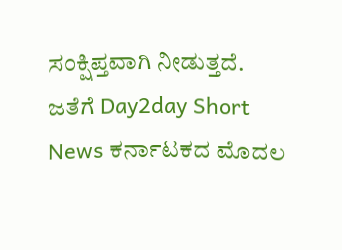ಸಂಕ್ಷಿಪ್ತವಾಗಿ ನೀಡುತ್ತದೆ. ಜತೆಗೆ Day2day Short News ಕರ್ನಾಟಕದ ಮೊದಲ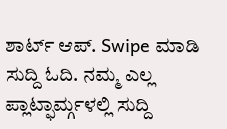ಶಾರ್ಟ್ ಆಪ್. Swipe ಮಾಡಿ ಸುದ್ದಿ ಓದಿ. ನಮ್ಮ ಎಲ್ಲ ಪ್ಲಾಟ್ಫಾರ್ಮ್ಗಳಲ್ಲಿ ಸುದ್ದಿ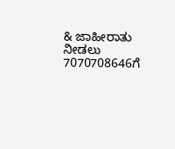& ಜಾಹೀರಾತು ನೀಡಲು 7070708646ಗೆ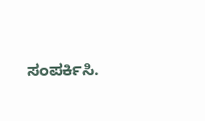ಸಂಪರ್ಕಿಸಿ.